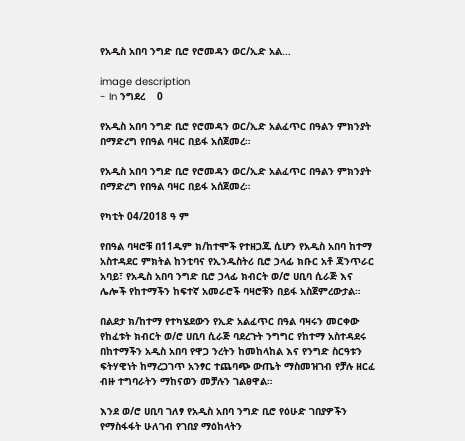የአዲስ አበባ ንግድ ቢሮ የሮመዳን ወር/ኢድ አል...

image description
- In ንግደረ    0

የአዲስ አበባ ንግድ ቢሮ የሮመዳን ወር/ኢድ አልፈጥር በዓልን ምክንያት በማድረግ የበዓል ባዛር በይፋ አሰጀመረ።

የአዲስ አበባ ንግድ ቢሮ የሮመዳን ወር/ኢድ አልፈጥር በዓልን ምክንያት በማድረግ የበዓል ባዛር በይፋ አሰጀመረ።

የካቲት 04/2018 ዓ ም

የበዓል ባዛሮቹ በ11ዱም ክ/ከተሞች የተዘጋጁ ሲሆን የአዲስ አበባ ከተማ አስተዳደር ምክትል ከንቲባና የኢንዱስትሪ ቢሮ ኃላፊ ክቡር አቶ ጃንጥራር አባይ፣ የአዲስ አበባ ንግድ ቢሮ ኃላፊ ክብርት ወ/ሮ ሀቢባ ሲራጅ እና ሌሎች የከተማችን ከፍተኛ አመራሮች ባዛሮቹን በይፋ አስጀምረውታል።

በልደታ ክ/ከተማ የተካሄደውን የኢድ አልፈጥር በዓል ባዛሩን መርቀው የከፈቱት ክብርት ወ/ሮ ሀቢባ ሲራጅ ባደረጉት ንግግር የከተማ አስተዳደሩ በከተማችን አዲስ አበባ የዋጋ ንረትን ከመከላከል እና የንግድ ስርዓቱን ፍትሃዊነት ከማረጋገጥ አንፃር ተጨባጭ ውጤት ማስመዝገብ የቻሉ ዘርፈ ብዙ ተግባራትን ማከናወን መቻሉን ገልፀዋል።

እንደ ወ/ሮ ሀቢባ ገለፃ የአዲስ አበባ ንግድ ቢሮ የዕሁድ ገበያዎችን የማስፋፋት ሁለገብ የገበያ ማዕከላትን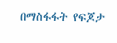በማስፋፋት የፍጆታ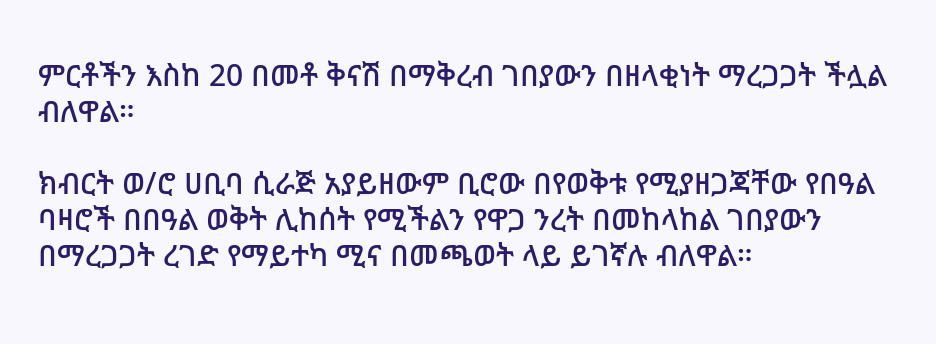ምርቶችን እስከ 20 በመቶ ቅናሽ በማቅረብ ገበያውን በዘላቂነት ማረጋጋት ችሏል ብለዋል።

ክብርት ወ/ሮ ሀቢባ ሲራጅ አያይዘውም ቢሮው በየወቅቱ የሚያዘጋጃቸው የበዓል ባዛሮች በበዓል ወቅት ሊከሰት የሚችልን የዋጋ ንረት በመከላከል ገበያውን በማረጋጋት ረገድ የማይተካ ሚና በመጫወት ላይ ይገኛሉ ብለዋል።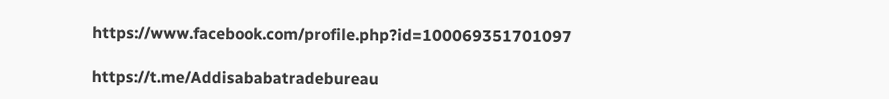https://www.facebook.com/profile.php?id=100069351701097

https://t.me/Addisababatradebureau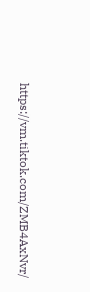https://vm.tiktok.com/ZMB4AxNvr/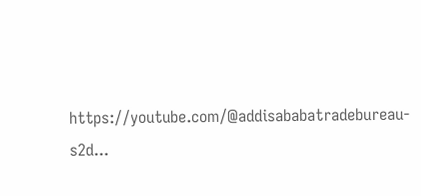https://youtube.com/@addisababatradebureau-s2d...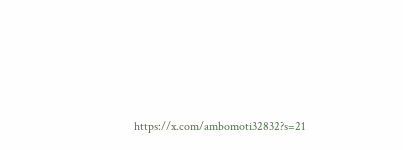https://x.com/ambomoti32832?s=21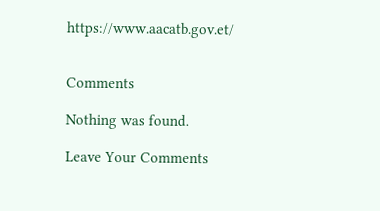https://www.aacatb.gov.et/


Comments

Nothing was found.

Leave Your Comments